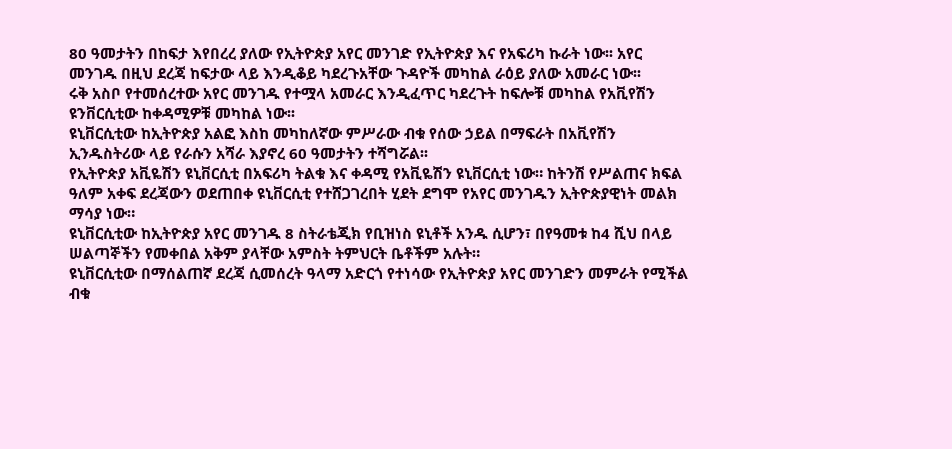80 ዓመታትን በከፍታ እየበረረ ያለው የኢትዮጵያ አየር መንገድ የኢትዮጵያ እና የአፍሪካ ኩራት ነው፡፡ አየር መንገዱ በዚህ ደረጃ ከፍታው ላይ እንዲቆይ ካደረጉአቸው ጉዳዮች መካከል ራዕይ ያለው አመራር ነው፡፡
ሩቅ አስቦ የተመሰረተው አየር መንገዱ የተሟላ አመራር እንዲፈጥር ካደረጉት ከፍሎቹ መካከል የአቪየሽን ዩንቨርሲቲው ከቀዳሚዎቹ መካከል ነው፡፡
ዩኒቨርሲቲው ከኢትዮጵያ አልፎ እስከ መካከለኛው ምሥራው ብቁ የሰው ኃይል በማፍራት በአቪየሽን ኢንዱስትሪው ላይ የራሱን አሻራ እያኖረ 60 ዓመታትን ተሻግሯል፡፡
የኢትዮጵያ አቪዬሽን ዩኒቨርሲቲ በአፍሪካ ትልቁ እና ቀዳሚ የአቪዬሽን ዩኒቨርሲቲ ነው። ከትንሽ የሥልጠና ክፍል ዓለም አቀፍ ደረጃውን ወደጠበቀ ዩኒቨርሲቲ የተሸጋገረበት ሂደት ደግሞ የአየር መንገዱን ኢትዮጵያዊነት መልክ ማሳያ ነው።
ዩኒቨርሲቲው ከኢትዮጵያ አየር መንገዱ 8 ስትራቴጂክ የቢዝነስ ዩኒቶች አንዱ ሲሆን፣ በየዓመቱ ከ4 ሺህ በላይ ሠልጣኞችን የመቀበል አቅም ያላቸው አምስት ትምህርት ቤቶችም አሉት።
ዩኒቨርሲቲው በማሰልጠኛ ደረጃ ሲመሰረት ዓላማ አድርጎ የተነሳው የኢትዮጵያ አየር መንገድን መምራት የሚችል ብቁ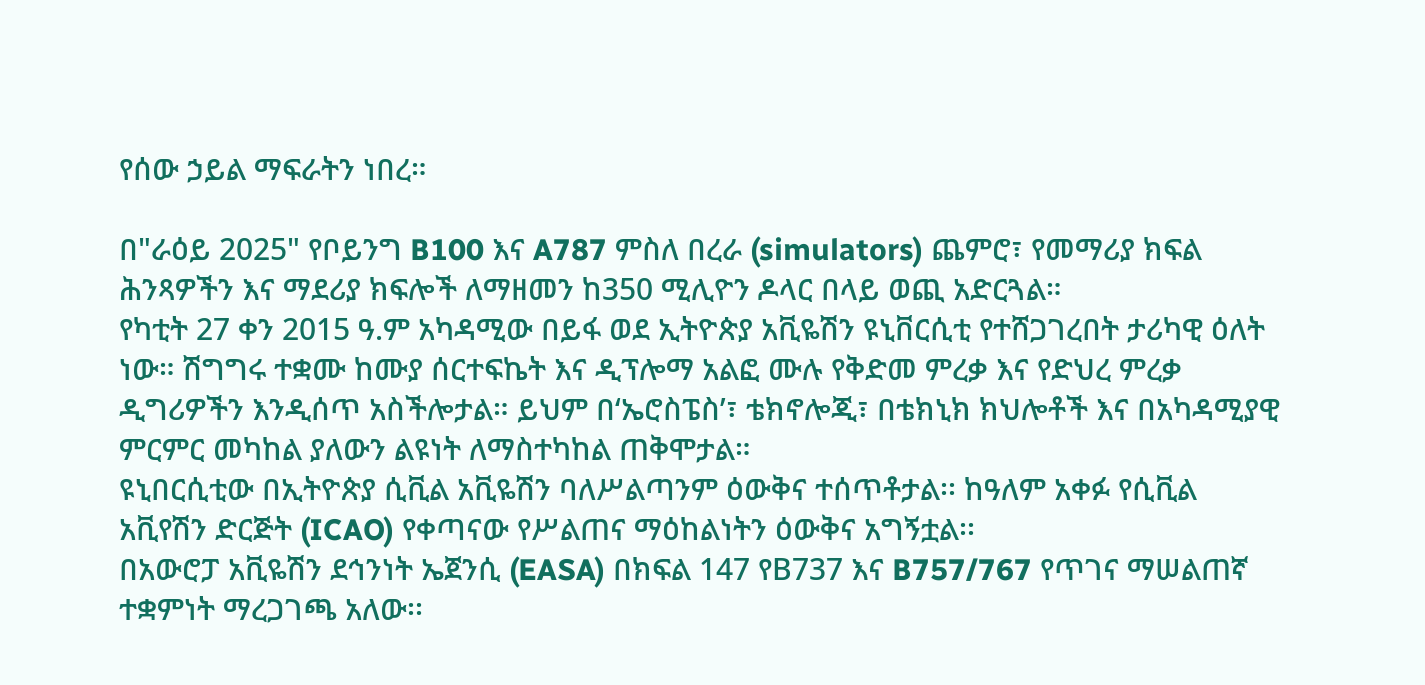የሰው ኃይል ማፍራትን ነበረ።

በ"ራዕይ 2025" የቦይንግ B100 እና A787 ምስለ በረራ (simulators) ጨምሮ፣ የመማሪያ ክፍል ሕንጻዎችን እና ማደሪያ ክፍሎች ለማዘመን ከ350 ሚሊዮን ዶላር በላይ ወጪ አድርጓል።
የካቲት 27 ቀን 2015 ዓ.ም አካዳሚው በይፋ ወደ ኢትዮጵያ አቪዬሽን ዩኒቨርሲቲ የተሸጋገረበት ታሪካዊ ዕለት ነው። ሽግግሩ ተቋሙ ከሙያ ሰርተፍኬት እና ዲፕሎማ አልፎ ሙሉ የቅድመ ምረቃ እና የድህረ ምረቃ ዲግሪዎችን እንዲሰጥ አስችሎታል። ይህም በ‘ኤሮስፔስ’፣ ቴክኖሎጂ፣ በቴክኒክ ክህሎቶች እና በአካዳሚያዊ ምርምር መካከል ያለውን ልዩነት ለማስተካከል ጠቅሞታል።
ዩኒበርሲቲው በኢትዮጵያ ሲቪል አቪዬሽን ባለሥልጣንም ዕውቅና ተሰጥቶታል፡፡ ከዓለም አቀፉ የሲቪል አቪየሽን ድርጅት (ICAO) የቀጣናው የሥልጠና ማዕከልነትን ዕውቅና አግኝቷል፡፡
በአውሮፓ አቪዬሽን ደኅንነት ኤጀንሲ (EASA) በክፍል 147 የB737 እና B757/767 የጥገና ማሠልጠኛ ተቋምነት ማረጋገጫ አለው፡፡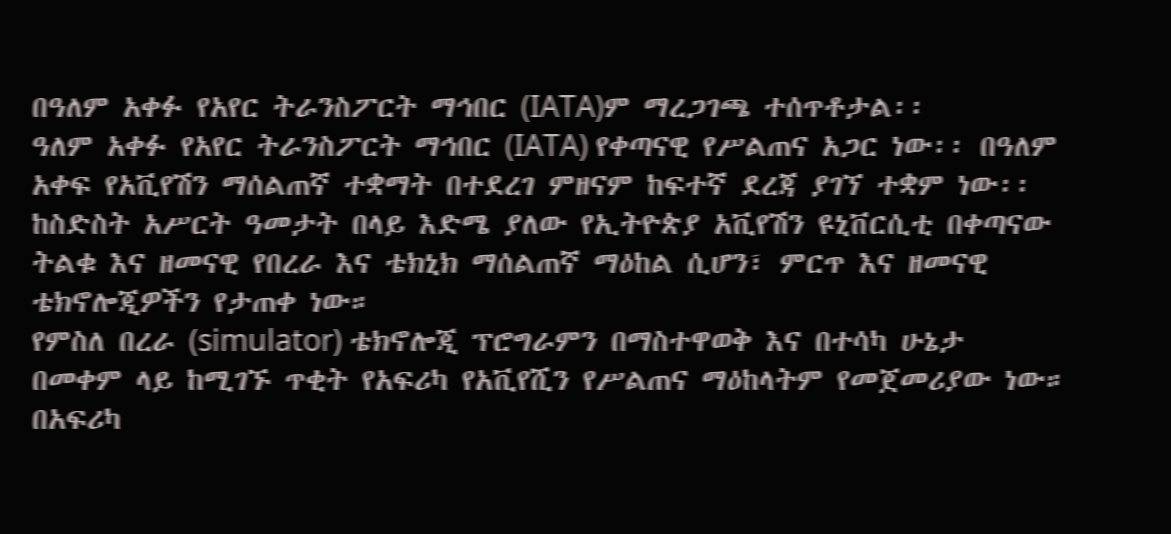በዓለም አቀፉ የአየር ትራንስፖርት ማኅበር (IATA)ም ማረጋገጫ ተሰጥቶታል፡፡
ዓለም አቀፉ የአየር ትራንስፖርት ማኅበር (IATA) የቀጣናዊ የሥልጠና አጋር ነው፡፡ በዓለም አቀፍ የአቪየሽን ማሰልጠኛ ተቋማት በተደረገ ምዘናም ከፍተኛ ደረጃ ያገኘ ተቋም ነው፡፡
ከስድስት አሥርት ዓመታት በላይ እድሜ ያለው የኢትዮጵያ አቪየሽን ዩኒቨርሲቲ በቀጣናው ትልቁ እና ዘመናዊ የበረራ እና ቴክኒክ ማሰልጠኛ ማዕከል ሲሆን፣ ምርጥ እና ዘመናዊ ቴክኖሎጂዎችን የታጠቀ ነው።
የምስለ በረራ (simulator) ቴክኖሎጂ ፕሮግራምን በማስተዋወቅ እና በተሳካ ሁኔታ በመቀም ላይ ከሚገኙ ጥቂት የአፍሪካ የአቪየሺን የሥልጠና ማዕከላትም የመጀመሪያው ነው።
በአፍሪካ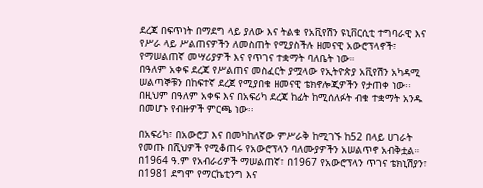ደረጃ በፍጥነት በማደግ ላይ ያለው እና ትልቁ የአቪየሽን ዩኒቨርሲቲ ተግባራዊ እና የሥራ ላይ ሥልጠናዎችን ለመስጠት የሚያስችሉ ዘመናዊ አውሮፕላኖች፣ የማሠልጠኛ መሣሪያዎች እና የጥገና ተቋማት ባለቤት ነው።
በዓለም አቀፍ ደረጃ የሥልጠና መስፈርት ያሟላው የኢትዮጵያ አቪየሽን አካዳሚ ሠልጣኞቹን በከፍተኛ ደረጀ የሚያበቁ ዘመናዊ ቴክኖሎጂዎችን የታጠቀ ነው፡፡ በዚህም በዓለም አቀፍ እና በአፍሪካ ደረጃ ከፊት ከሚሰለፉት ብቁ ተቋማት አንዱ በመሆኑ የብዙዎች ምርጫ ነው፡፡

በአፍሪካ፣ በአውሮፓ እና በመካከለኛው ምሥራቅ ከሚገኙ ከ52 በላይ ሀገራት የመጡ በሺህዎች የሚቆጠሩ የአውሮፕላን ባለሙያዎችን አሠልጥኖ አብቅቷል።
በ1964 ዓ.ም የአብራሪዎች ማሠልጠኛ፣ በ1967 የአውሮፕላን ጥገና ቴክኒሽያን፣ በ1981 ደግሞ የማርኬቲንግ እና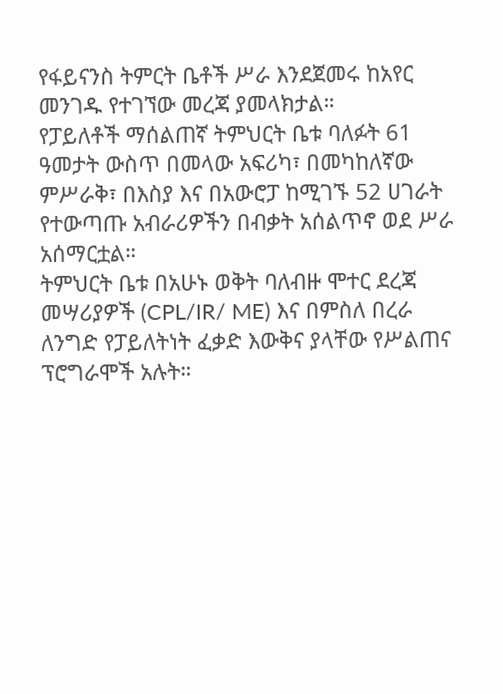የፋይናንስ ትምርት ቤቶች ሥራ እንደጀመሩ ከአየር መንገዱ የተገኘው መረጃ ያመላክታል።
የፓይለቶች ማሰልጠኛ ትምህርት ቤቱ ባለፉት 61 ዓመታት ውስጥ በመላው አፍሪካ፣ በመካከለኛው ምሥራቅ፣ በእስያ እና በአውሮፓ ከሚገኙ 52 ሀገራት የተውጣጡ አብራሪዎችን በብቃት አሰልጥኖ ወደ ሥራ አሰማርቷል።
ትምህርት ቤቱ በአሁኑ ወቅት ባለብዙ ሞተር ደረጃ መሣሪያዎች (CPL/IR/ ME) እና በምስለ በረራ ለንግድ የፓይለትነት ፈቃድ እውቅና ያላቸው የሥልጠና ፕሮግራሞች አሉት።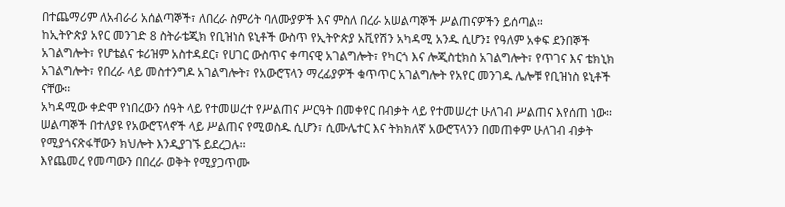በተጨማሪም ለአብራሪ አሰልጣኞች፣ ለበረራ ስምሪት ባለሙያዎች እና ምስለ በረራ አሠልጣኞች ሥልጠናዎችን ይሰጣል።
ከኢትዮጵያ አየር መንገድ 8 ስትራቴጂክ የቢዝነስ ዩኒቶች ውስጥ የኢትዮጵያ አቪየሽን አካዳሚ አንዱ ሲሆን፤ የዓለም አቀፍ ደንበኞች አገልግሎት፣ የሆቴልና ቱሪዝም አስተዳደር፣ የሀገር ውስጥና ቀጣናዊ አገልግሎት፣ የካርጎ እና ሎጂስቲክስ አገልግሎት፣ የጥገና እና ቴክኒክ አገልግሎት፣ የበረራ ላይ መስተንግዶ አገልግሎት፣ የአውሮፕላን ማረፊያዎች ቁጥጥር አገልግሎት የአየር መንገዱ ሌሎቹ የቢዝነስ ዩኒቶች ናቸው፡፡
አካዳሚው ቀድሞ የነበረውን ሰዓት ላይ የተመሠረተ የሥልጠና ሥርዓት በመቀየር በብቃት ላይ የተመሠረተ ሁለገብ ሥልጠና እየሰጠ ነው፡፡ ሠልጣኞች በተለያዩ የአውሮፕላኖች ላይ ሥልጠና የሚወስዱ ሲሆን፣ ሲሙሌተር እና ትክክለኛ አውሮፕላንን በመጠቀም ሁለገብ ብቃት የሚያጎናጽፋቸውን ክህሎት እንዲያገኙ ይደረጋሉ፡፡
እየጨመረ የመጣውን በበረራ ወቅት የሚያጋጥሙ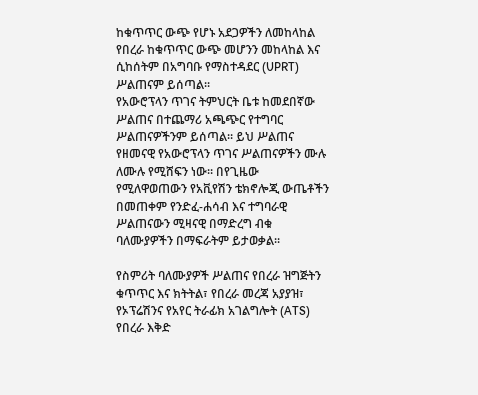ከቁጥጥር ውጭ የሆኑ አደጋዎችን ለመከላከል የበረራ ከቁጥጥር ውጭ መሆንን መከላከል እና ሲከሰትም በአግባቡ የማስተዳደር (UPRT) ሥልጠናም ይሰጣል፡፡
የአውሮፕላን ጥገና ትምህርት ቤቱ ከመደበኛው ሥልጠና በተጨማሪ አጫጭር የተግባር ሥልጠናዎችንም ይሰጣል። ይህ ሥልጠና የዘመናዊ የአውሮፕላን ጥገና ሥልጠናዎችን ሙሉ ለሙሉ የሚሸፍን ነው። በየጊዜው የሚለዋወጠውን የአቪየሽን ቴክኖሎጂ ውጤቶችን በመጠቀም የንድፈ-ሐሳብ እና ተግባራዊ ሥልጠናውን ሚዛናዊ በማድረግ ብቁ ባለሙያዎችን በማፍራትም ይታወቃል፡፡

የስምሪት ባለሙያዎች ሥልጠና የበረራ ዝግጅትን ቁጥጥር እና ክትትል፣ የበረራ መረጃ አያያዝ፣ የኦፕሬሽንና የአየር ትራፊክ አገልግሎት (ATS) የበረራ እቅድ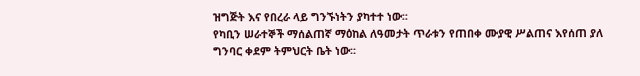ዝግጅት እና የበረራ ላይ ግንኙነትን ያካተተ ነው፡፡
የካቢን ሠራተኞች ማሰልጠኛ ማዕከል ለዓመታት ጥራቱን የጠበቀ ሙያዊ ሥልጠና እየሰጠ ያለ ግንባር ቀደም ትምህርት ቤት ነው፡፡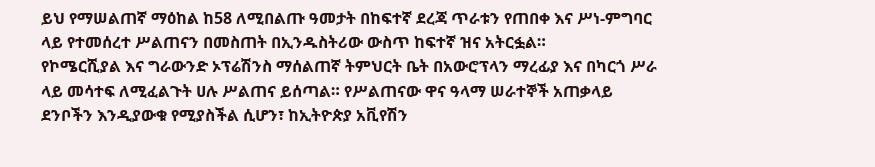ይህ የማሠልጠኛ ማዕከል ከ58 ለሚበልጡ ዓመታት በከፍተኛ ደረጃ ጥራቱን የጠበቀ እና ሥነ-ምግባር ላይ የተመሰረተ ሥልጠናን በመስጠት በኢንዱስትሪው ውስጥ ከፍተኛ ዝና አትርፏል።
የኮሜርሺያል እና ግራውንድ ኦፕሬሽንስ ማሰልጠኛ ትምህርት ቤት በአውሮፕላን ማረፊያ እና በካርጎ ሥራ ላይ መሳተፍ ለሚፈልጉት ሀሉ ሥልጠና ይሰጣል። የሥልጠናው ዋና ዓላማ ሠራተኞች አጠቃላይ ደንቦችን እንዲያውቁ የሚያስችል ሲሆን፣ ከኢትዮጵያ አቪየሽን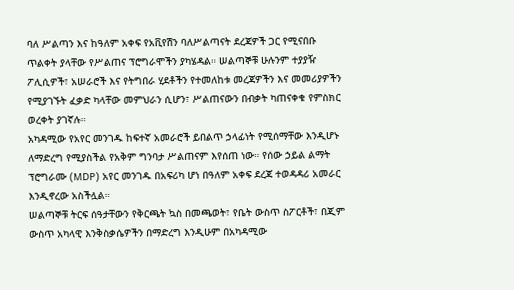ባለ ሥልጣን እና ከዓለም አቀፍ የአቪየሽን ባለሥልጣናት ደረጃዎች ጋር የሚናበቡ ጥልቀት ያላቸው የሥልጠና ፕሮግራሞችን ያካሄዳል። ሠልጣኞቹ ሁሉንም ተያያዥ ፖሊሲዎች፣ አሠራሮች እና የትግበራ ሂደቶችን የተመለከቱ መረጃዎችን እና መመሪያዎችን የሚያገኙት ፈቃድ ካላቸው መምህራን ሲሆን፣ ሥልጠናውን በብቃት ካጠናቀቁ የምስክር ወረቀት ያገኛሉ።
አካዳሚው የአየር መንገዱ ከፍተኛ አመራሮች ይበልጥ ኃላፊነት የሚሰማቸው እንዲሆኑ ለማድረግ የሚያስችል የአቅም ግንባታ ሥልጠናም እየሰጠ ነው። የሰው ኃይል ልማት ፕሮግራሙ (MDP) አየር መንገዱ በአፍሪካ ሆነ በዓለም አቀፍ ደረጃ ተወዳዳሪ አመራር እንዲኖረው አስችሏል።
ሠልጣኞቹ ትርፍ ሰዓታቸውን የቅርጫት ኳስ በመጫወት፣ የቤት ውስጥ ስፖርቶች፣ በጂም ውስጥ አካላዊ እንቅስቃሴዎችን በማድረግ እንዲሁም በአካዳሚው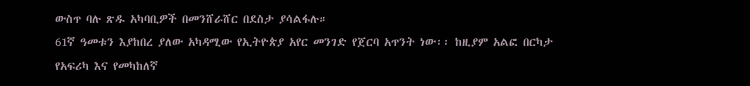ውስጥ ባሉ ጽዱ አካባቢዎች በመንሸራሸር በደስታ ያሳልፋሉ።
61ኛ ዓመቱን እያከበረ ያለው አካዳሚው የኢትዮጵያ አየር መንገድ የጀርባ አጥንት ነው፡፡ ከዚያም አልፎ በርካታ የአፍሪካ እና የመካከለኛ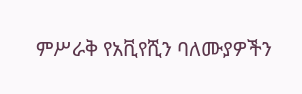ምሥራቅ የአቪየሺን ባለሙያዎችን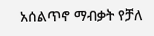አሰልጥኖ ማብቃት የቻለ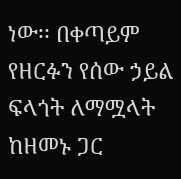ነው፡፡ በቀጣይም የዘርፉን የሰው ኃይል ፍላጎት ለማሟላት ከዘመኑ ጋር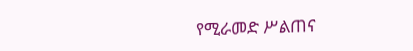የሚራመድ ሥልጠና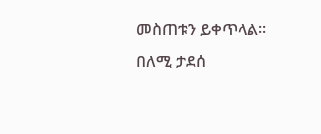መስጠቱን ይቀጥላል፡፡
በለሚ ታደሰ